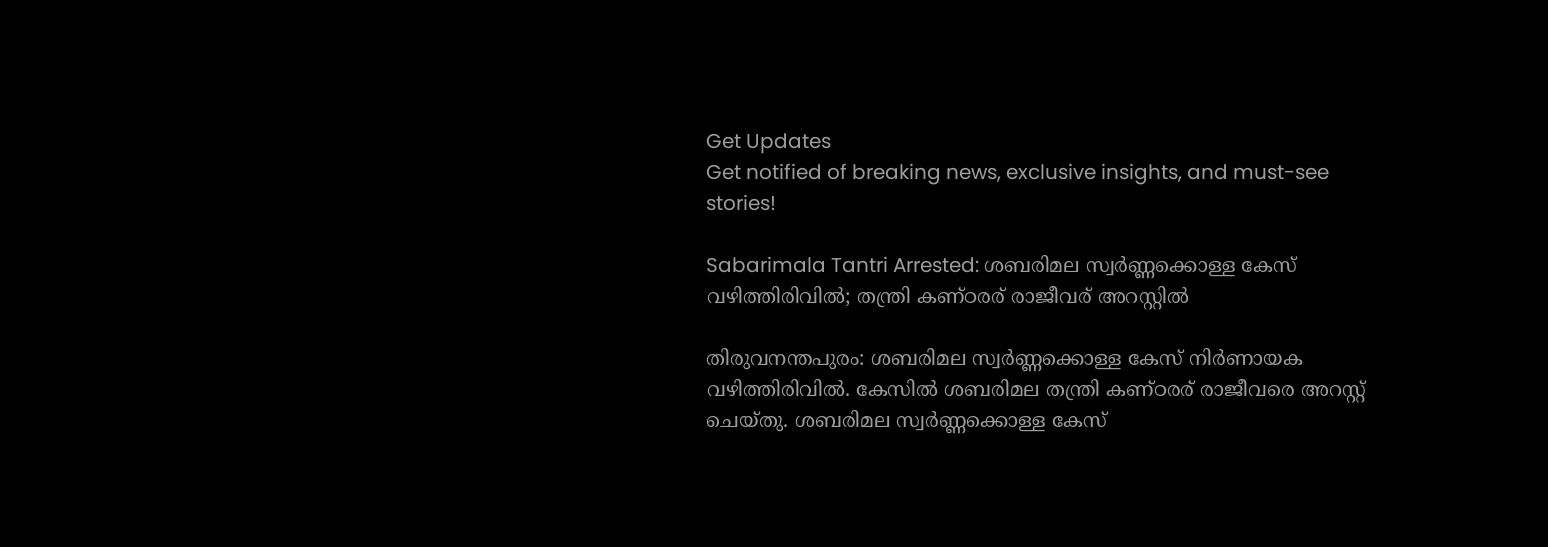Get Updates
Get notified of breaking news, exclusive insights, and must-see stories!

Sabarimala Tantri Arrested: ശബരിമല സ്വര്‍ണ്ണക്കൊള്ള കേസ് വഴിത്തിരിവില്‍; തന്ത്രി കണ്ഠരര്‌ രാജീവര് അറസ്റ്റില്‍

തിരുവനന്തപുരം: ശബരിമല സ്വര്‍ണ്ണക്കൊള്ള കേസ് നിര്‍ണായക വഴിത്തിരിവില്‍. കേസില്‍ ശബരിമല തന്ത്രി കണ്ഠരര് രാജീവരെ അറസ്റ്റ് ചെയ്തു. ശബരിമല സ്വര്‍ണ്ണക്കൊള്ള കേസ്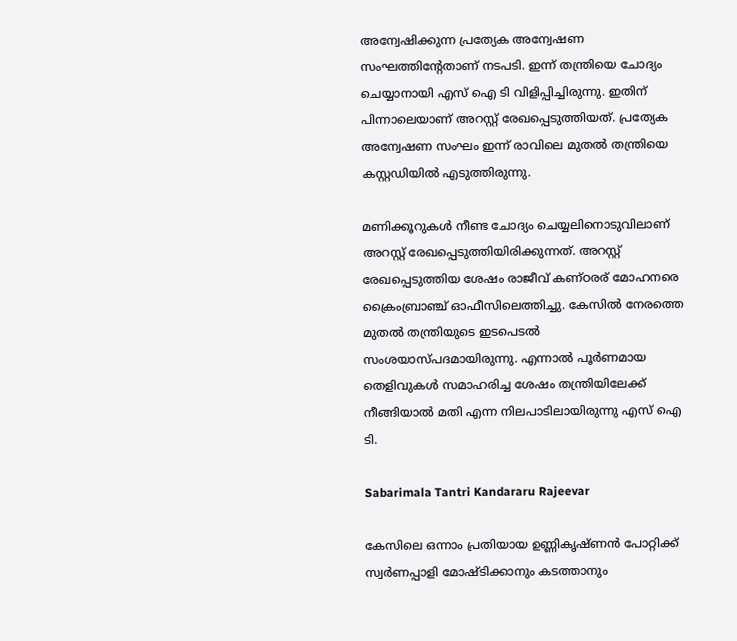അന്വേഷിക്കുന്ന പ്രത്യേക അന്വേഷണ സംഘത്തിന്റേതാണ് നടപടി. ഇന്ന് തന്ത്രിയെ ചോദ്യം ചെയ്യാനായി എസ് ഐ ടി വിളിപ്പിച്ചിരുന്നു. ഇതിന് പിന്നാലെയാണ് അറസ്റ്റ് രേഖപ്പെടുത്തിയത്. പ്രത്യേക അന്വേഷണ സംഘം ഇന്ന് രാവിലെ മുതല്‍ തന്ത്രിയെ കസ്റ്റഡിയില്‍ എടുത്തിരുന്നു.

മണിക്കൂറുകള്‍ നീണ്ട ചോദ്യം ചെയ്യലിനൊടുവിലാണ് അറസ്റ്റ് രേഖപ്പെടുത്തിയിരിക്കുന്നത്. അറസ്റ്റ് രേഖപ്പെടുത്തിയ ശേഷം രാജീവ് കണ്ഠരര് മോഹനരെ ക്രൈംബ്രാഞ്ച് ഓഫീസിലെത്തിച്ചു. കേസില്‍ നേരത്തെ മുതല്‍ തന്ത്രിയുടെ ഇടപെടല്‍ സംശയാസ്പദമായിരുന്നു. എന്നാല്‍ പൂര്‍ണമായ തെളിവുകള്‍ സമാഹരിച്ച ശേഷം തന്ത്രിയിലേക്ക് നീങ്ങിയാല്‍ മതി എന്ന നിലപാടിലായിരുന്നു എസ് ഐ ടി.

Sabarimala Tantri Kandararu Rajeevar

കേസിലെ ഒന്നാം പ്രതിയായ ഉണ്ണികൃഷ്ണന്‍ പോറ്റിക്ക് സ്വര്‍ണപ്പാളി മോഷ്ടിക്കാനും കടത്താനും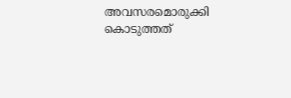അവസരമൊരുക്കി കൊടുത്തത്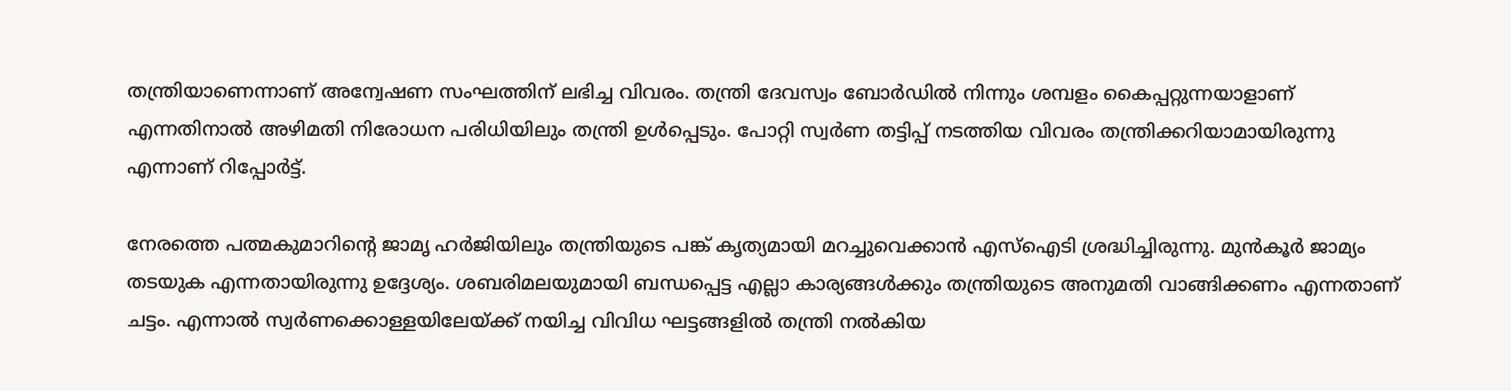തന്ത്രിയാണെന്നാണ് അന്വേഷണ സംഘത്തിന് ലഭിച്ച വിവരം. തന്ത്രി ദേവസ്വം ബോര്‍ഡില്‍ നിന്നും ശമ്പളം കൈപ്പറ്റുന്നയാളാണ് എന്നതിനാല്‍ അഴിമതി നിരോധന പരിധിയിലും തന്ത്രി ഉള്‍പ്പെടും. പോറ്റി സ്വര്‍ണ തട്ടിപ്പ് നടത്തിയ വിവരം തന്ത്രിക്കറിയാമായിരുന്നു എന്നാണ് റിപ്പോര്‍ട്ട്.

നേരത്തെ പത്മകുമാറിന്റെ ജാമൃ ഹര്‍ജിയിലും തന്ത്രിയുടെ പങ്ക് കൃത്യമായി മറച്ചുവെക്കാന്‍ എസ്‌ഐടി ശ്രദ്ധിച്ചിരുന്നു. മുന്‍കൂര്‍ ജാമ്യം തടയുക എന്നതായിരുന്നു ഉദ്ദേശ്യം. ശബരിമലയുമായി ബന്ധപ്പെട്ട എല്ലാ കാര്യങ്ങള്‍ക്കും തന്ത്രിയുടെ അനുമതി വാങ്ങിക്കണം എന്നതാണ് ചട്ടം. എന്നാല്‍ സ്വര്‍ണക്കൊള്ളയിലേയ്ക്ക് നയിച്ച വിവിധ ഘട്ടങ്ങളില്‍ തന്ത്രി നല്‍കിയ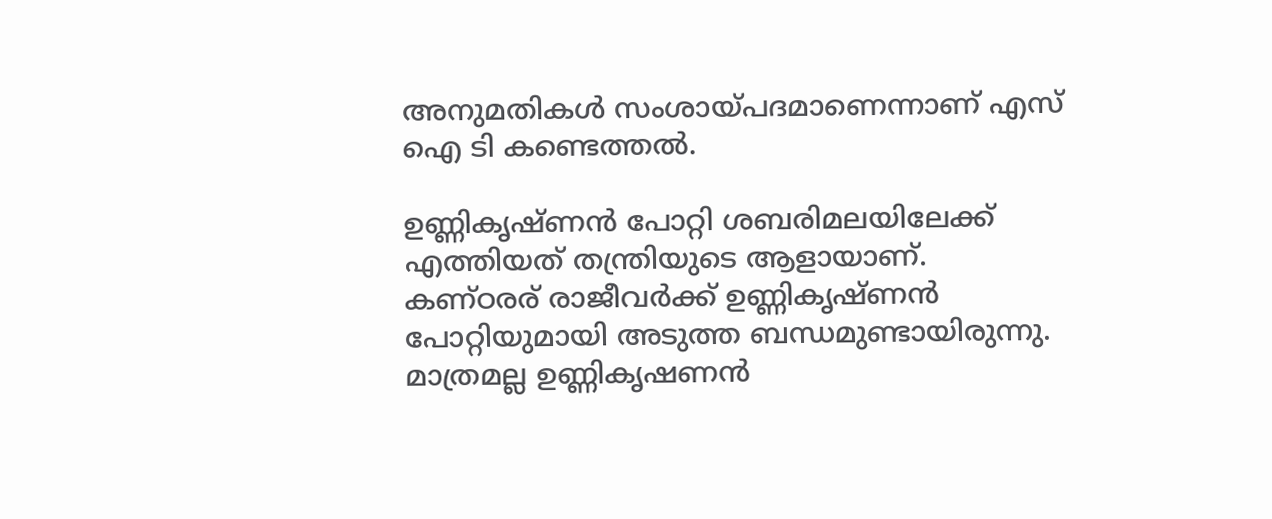അനുമതികള്‍ സംശായ്പദമാണെന്നാണ് എസ് ഐ ടി കണ്ടെത്തല്‍.

ഉണ്ണികൃഷ്ണന്‍ പോറ്റി ശബരിമലയിലേക്ക് എത്തിയത് തന്ത്രിയുടെ ആളായാണ്. കണ്ഠരര് രാജീവര്‍ക്ക് ഉണ്ണികൃഷ്ണന്‍ പോറ്റിയുമായി അടുത്ത ബന്ധമുണ്ടായിരുന്നു. മാത്രമല്ല ഉണ്ണികൃഷണന്‍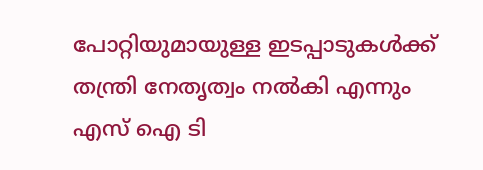പോറ്റിയുമായുള്ള ഇടപ്പാടുകള്‍ക്ക് തന്ത്രി നേതൃത്വം നല്‍കി എന്നും എസ് ഐ ടി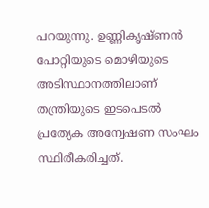പറയുന്നു. ഉണ്ണികൃഷ്ണന്‍ പോറ്റിയുടെ മൊഴിയുടെ അടിസ്ഥാനത്തിലാണ് തന്ത്രിയുടെ ഇടപെടല്‍ പ്രത്യേക അന്വേഷണ സംഘം സ്ഥിരീകരിച്ചത്.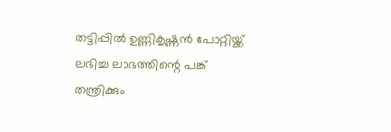തട്ടിപ്പില്‍ ഉണ്ണികൃഷ്ണന്‍ പോറ്റിയ്ക്ക് ലഭിച്ച ലാഭത്തിന്റെ പങ്ക് തന്ത്രിക്കും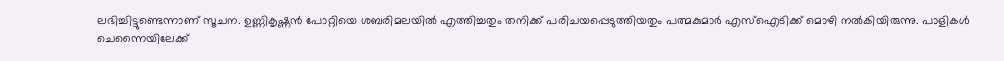ലഭിച്ചിട്ടുണ്ടെന്നാണ് സൂചന. ഉണ്ണികൃഷ്ണന്‍ പോറ്റിയെ ശബരിമലയില്‍ എത്തിച്ചതും തനിക്ക് പരിചയപ്പെടുത്തിയതും പത്മകുമാര്‍ എസ്ഐടിക്ക് മൊഴി നല്‍കിയിരുന്നു. പാളികള്‍ ചെന്നൈയിലേക്ക്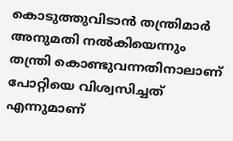കൊടുത്തുവിടാന്‍ തന്ത്രിമാര്‍ അനുമതി നല്‍കിയെന്നും തന്ത്രി കൊണ്ടുവന്നതിനാലാണ് പോറ്റിയെ വിശ്വസിച്ചത് എന്നുമാണ്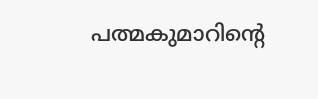പത്മകുമാറിന്റെ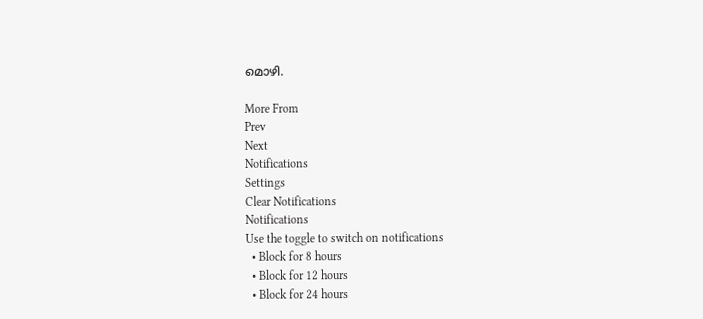മൊഴി.

More From
Prev
Next
Notifications
Settings
Clear Notifications
Notifications
Use the toggle to switch on notifications
  • Block for 8 hours
  • Block for 12 hours
  • Block for 24 hours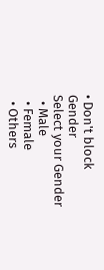• Don't block
Gender
Select your Gender
  • Male
  • Female
  • Others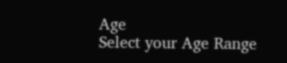Age
Select your Age Range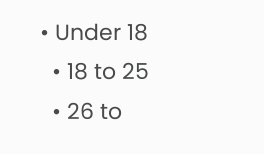• Under 18
  • 18 to 25
  • 26 to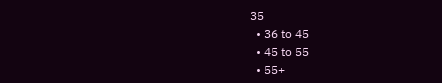35
  • 36 to 45
  • 45 to 55
  • 55+